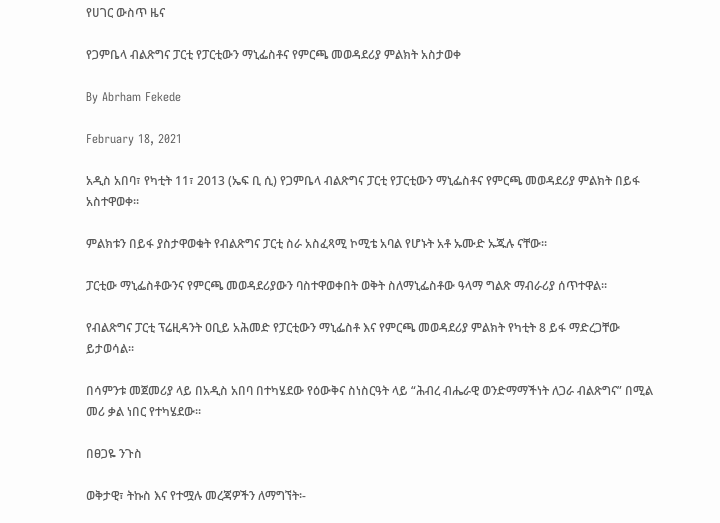የሀገር ውስጥ ዜና

የጋምቤላ ብልጽግና ፓርቲ የፓርቲውን ማኒፌስቶና የምርጫ መወዳደሪያ ምልክት አስታወቀ

By Abrham Fekede

February 18, 2021

አዲስ አበባ፣ የካቲት 11፣ 2013 (ኤፍ ቢ ሲ) የጋምቤላ ብልጽግና ፓርቲ የፓርቲውን ማኒፌስቶና የምርጫ መወዳደሪያ ምልክት በይፋ አስተዋወቀ፡፡

ምልክቱን በይፋ ያስታዋወቁት የብልጽግና ፓርቲ ስራ አስፈጻሚ ኮሚቴ አባል የሆኑት አቶ ኡሙድ ኡጁሉ ናቸው፡፡

ፓርቲው ማኒፌስቶውንና የምርጫ መወዳደሪያውን ባስተዋወቀበት ወቅት ስለማኒፌስቶው ዓላማ ግልጽ ማብራሪያ ሰጥተዋል፡፡

የብልጽግና ፓርቲ ፕሬዚዳንት ዐቢይ አሕመድ የፓርቲውን ማኒፌስቶ እና የምርጫ መወዳደሪያ ምልክት የካቲት 8 ይፋ ማድረጋቸው ይታወሳል፡፡

በሳምንቱ መጀመሪያ ላይ በአዲስ አበባ በተካሄደው የዕውቅና ስነስርዓት ላይ “ሕብረ ብሔራዊ ወንድማማችነት ለጋራ ብልጽግና” በሚል መሪ ቃል ነበር የተካሄደው፡፡

በፀጋዬ ንጉስ

ወቅታዊ፣ ትኩስ እና የተሟሉ መረጃዎችን ለማግኘት፡-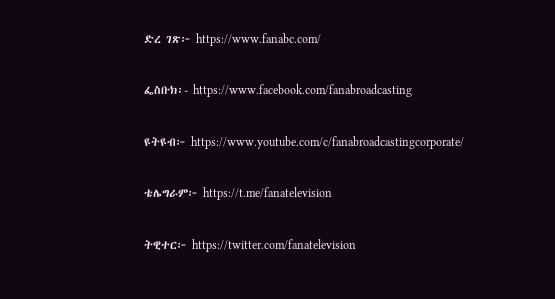ድረ ገጽ፦ https://www.fanabc.com/

ፌስቡክ፡- https://www.facebook.com/fanabroadcasting

ዩትዩብ፦ https://www.youtube.com/c/fanabroadcastingcorporate/

ቴሌግራም፦ https://t.me/fanatelevision

ትዊተር፦ https://twitter.com/fanatelevision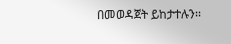በመወዳጀት ይከታተሉን፡፡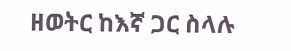ዘወትር ከእኛ ጋር ስላሉ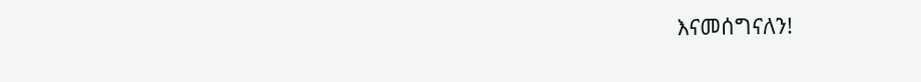እናመሰግናለን!